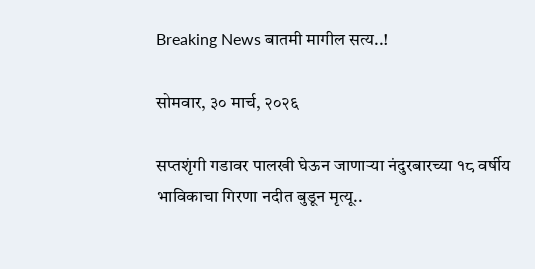Breaking News बातमी मागील सत्य..!

सोमवार, ३० मार्च, २०२६

सप्तशृंगी गडावर पालखी घेऊन जाणाऱ्या नंदुरबारच्या १८ वर्षीय भाविकाचा गिरणा नदीत बुडून मृत्यू..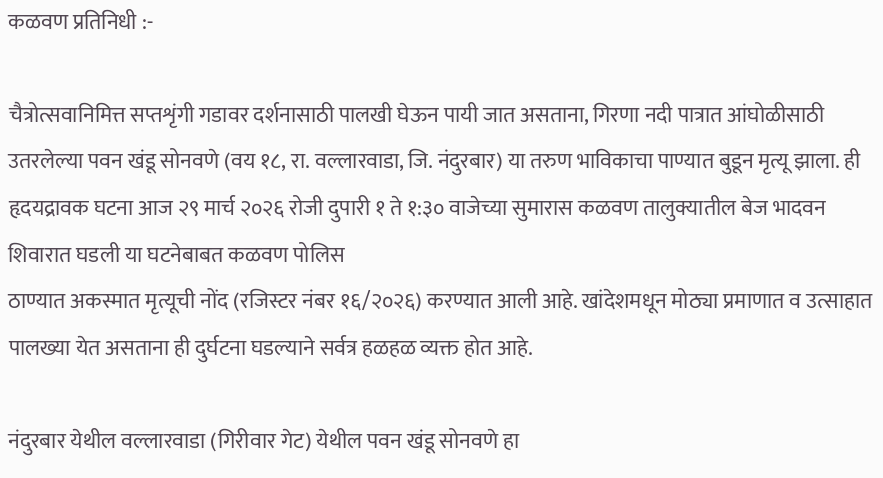कळवण प्रतिनिधी :-

चैत्रोत्सवानिमित्त सप्तशृंगी गडावर दर्शनासाठी पालखी घेऊन पायी जात असताना, गिरणा नदी पात्रात आंघोळीसाठी उतरलेल्या पवन खंडू सोनवणे (वय १८, रा. वल्लारवाडा, जि. नंदुरबार) या तरुण भाविकाचा पाण्यात बुडून मृत्यू झाला. ही हृदयद्रावक घटना आज २९ मार्च २०२६ रोजी दुपारी १ ते १:३० वाजेच्या सुमारास कळवण तालुक्यातील बेज भादवन शिवारात घडली या घटनेबाबत कळवण पोलिस
ठाण्यात अकस्मात मृत्यूची नोंद (रजिस्टर नंबर १६/२०२६) करण्यात आली आहे. खांदेशमधून मोठ्या प्रमाणात व उत्साहात पालख्या येत असताना ही दुर्घटना घडल्याने सर्वत्र हळहळ व्यक्त होत आहे.

नंदुरबार येथील वल्लारवाडा (गिरीवार गेट) येथील पवन खंडू सोनवणे हा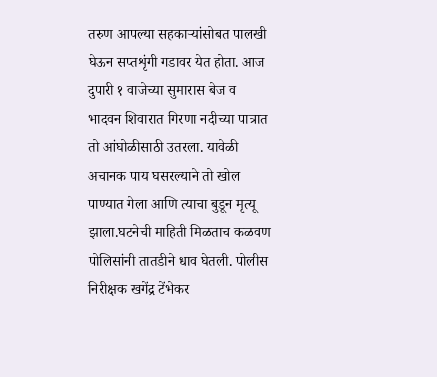तरुण आपल्या सहकाऱ्यांसोबत पालखी घेऊन सप्तशृंगी गडावर येत होता. आज दुपारी १ वाजेच्या सुमारास बेज व भादवन शिवारात गिरणा नदीच्या पात्रात तो आंघोळीसाठी उतरला. यावेळी अचानक पाय घसरल्याने तो खोल पाण्यात गेला आणि त्याचा बुडून मृत्यू झाला.घटनेची माहिती मिळताच कळवण पोलिसांनी तातडीने धाव घेतली. पोलीस निरीक्षक खगेंद्र टेंभेकर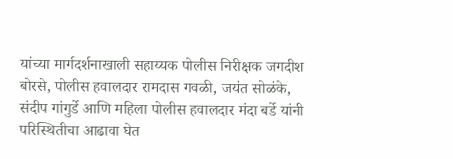यांच्या मार्गदर्शनाखाली सहाय्यक पोलीस निरीक्षक जगदीश बोरसे, पोलीस हवालदार रामदास गवळी, जयंत सोळंके, संदीप गांगुर्डे आणि महिला पोलीस हवालदार मंदा बर्डे यांनी परिस्थितीचा आढावा घेत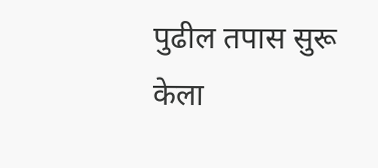पुढील तपास सुरू केला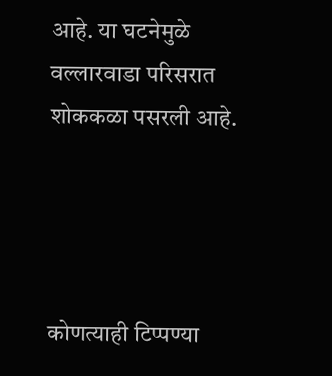आहे. या घटनेमुळे वल्लारवाडा परिसरात शोककळा पसरली आहे.




कोणत्याही टिप्पण्‍या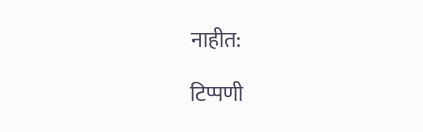नाहीत:

टिप्पणी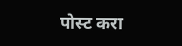पोस्ट करा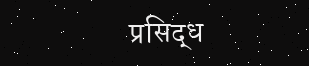प्रसिद्ध